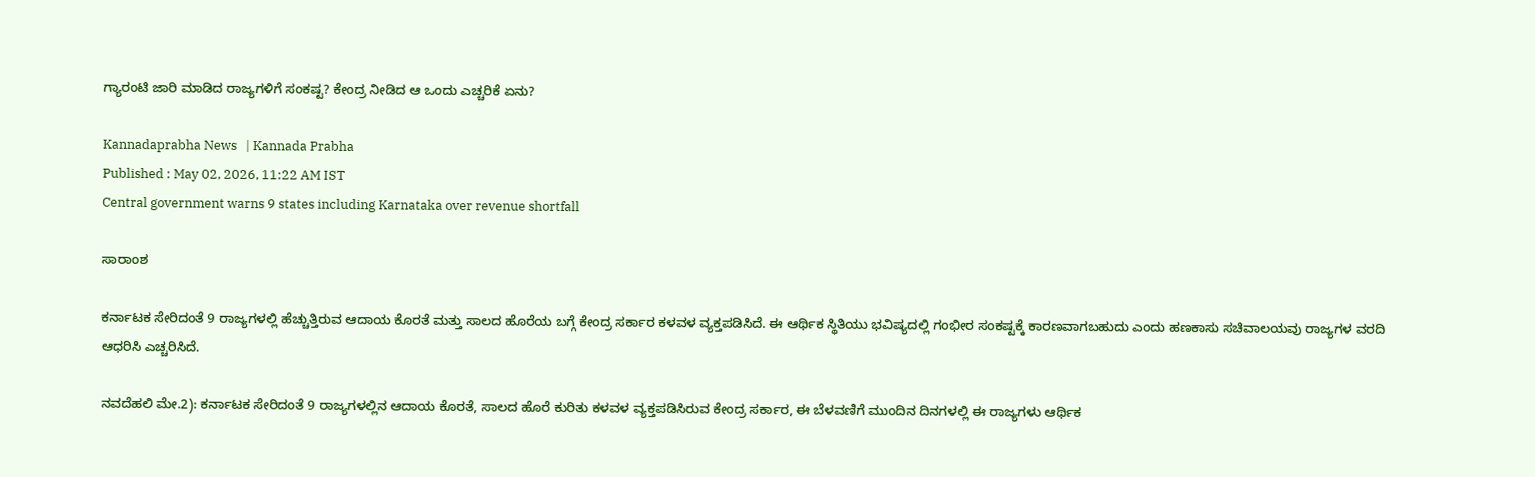ಗ್ಯಾರಂಟಿ ಜಾರಿ ಮಾಡಿದ ರಾಜ್ಯಗಳಿಗೆ ಸಂಕಷ್ಟ? ಕೇಂದ್ರ ನೀಡಿದ ಆ ಒಂದು ಎಚ್ಚರಿಕೆ ಏನು?

Kannadaprabha News   | Kannada Prabha
Published : May 02, 2026, 11:22 AM IST
Central government warns 9 states including Karnataka over revenue shortfall

ಸಾರಾಂಶ

ಕರ್ನಾಟಕ ಸೇರಿದಂತೆ 9 ರಾಜ್ಯಗಳಲ್ಲಿ ಹೆಚ್ಚುತ್ತಿರುವ ಆದಾಯ ಕೊರತೆ ಮತ್ತು ಸಾಲದ ಹೊರೆಯ ಬಗ್ಗೆ ಕೇಂದ್ರ ಸರ್ಕಾರ ಕಳವಳ ವ್ಯಕ್ತಪಡಿಸಿದೆ. ಈ ಆರ್ಥಿಕ ಸ್ಥಿತಿಯು ಭವಿಷ್ಯದಲ್ಲಿ ಗಂಭೀರ ಸಂಕಷ್ಟಕ್ಕೆ ಕಾರಣವಾಗಬಹುದು ಎಂದು ಹಣಕಾಸು ಸಚಿವಾಲಯವು ರಾಜ್ಯಗಳ ವರದಿ ಆಧರಿಸಿ ಎಚ್ಚರಿಸಿದೆ.

ನವದೆಹಲಿ ಮೇ.2): ಕರ್ನಾಟಕ ಸೇರಿದಂತೆ 9 ರಾಜ್ಯಗಳಲ್ಲಿನ ಆದಾಯ ಕೊರತೆ, ಸಾಲದ ಹೊರೆ ಕುರಿತು ಕಳವಳ ವ್ಯಕ್ತಪಡಿಸಿರುವ ಕೇಂದ್ರ ಸರ್ಕಾರ, ಈ ಬೆಳವಣಿಗೆ ಮುಂದಿನ ದಿನಗಳಲ್ಲಿ ಈ ರಾಜ್ಯಗಳು ಆರ್ಥಿಕ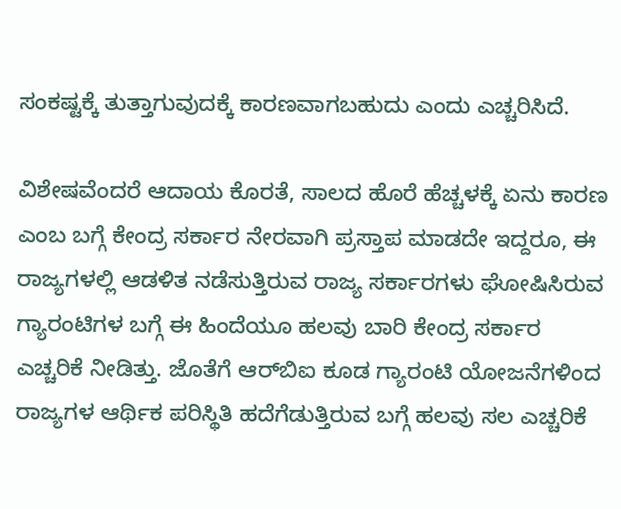ಸಂಕಷ್ಟಕ್ಕೆ ತುತ್ತಾಗುವುದಕ್ಕೆ ಕಾರಣವಾಗಬಹುದು ಎಂದು ಎಚ್ಚರಿಸಿದೆ.

ವಿಶೇಷವೆಂದರೆ ಆದಾಯ ಕೊರತೆ, ಸಾಲದ ಹೊರೆ ಹೆಚ್ಚಳಕ್ಕೆ ಏನು ಕಾರಣ ಎಂಬ ಬಗ್ಗೆ ಕೇಂದ್ರ ಸರ್ಕಾರ ನೇರವಾಗಿ ಪ್ರಸ್ತಾಪ ಮಾಡದೇ ಇದ್ದರೂ, ಈ ರಾಜ್ಯಗಳಲ್ಲಿ ಆಡಳಿತ ನಡೆಸುತ್ತಿರುವ ರಾಜ್ಯ ಸರ್ಕಾರಗಳು ಘೋಷಿಸಿರುವ ಗ್ಯಾರಂಟಿಗಳ ಬಗ್ಗೆ ಈ ಹಿಂದೆಯೂ ಹಲವು ಬಾರಿ ಕೇಂದ್ರ ಸರ್ಕಾರ ಎಚ್ಚರಿಕೆ ನೀಡಿತ್ತು. ಜೊತೆಗೆ ಆರ್‌ಬಿಐ ಕೂಡ ಗ್ಯಾರಂಟಿ ಯೋಜನೆಗಳಿಂದ ರಾಜ್ಯಗಳ ಆರ್ಥಿಕ ಪರಿಸ್ಥಿತಿ ಹದೆಗೆಡುತ್ತಿರುವ ಬಗ್ಗೆ ಹಲವು ಸಲ ಎಚ್ಚರಿಕೆ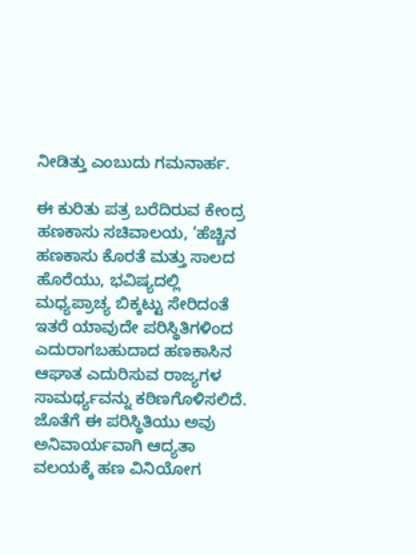ನೀಡಿತ್ತು ಎಂಬುದು ಗಮನಾರ್ಹ.

ಈ ಕುರಿತು ಪತ್ರ ಬರೆದಿರುವ ಕೇಂದ್ರ ಹಣಕಾಸು ಸಚಿವಾಲಯ, ‘ಹೆಚ್ಚಿನ ಹಣಕಾಸು ಕೊರತೆ ಮತ್ತು ಸಾಲದ ಹೊರೆಯು, ಭವಿಷ್ಯದಲ್ಲಿ ಮಧ್ಯಪ್ರಾಚ್ಯ ಬಿಕ್ಕಟ್ಟು ಸೇರಿದಂತೆ ಇತರೆ ಯಾವುದೇ ಪರಿಸ್ಥಿತಿಗಳಿಂದ ಎದುರಾಗಬಹುದಾದ ಹಣಕಾಸಿನ ಆಘಾತ ಎದುರಿಸುವ ರಾಜ್ಯಗಳ ಸಾಮರ್ಥ್ಯವನ್ನು ಕಠಿಣಗೊಳಿಸಲಿದೆ. ಜೊತೆಗೆ ಈ ಪರಿಸ್ಥಿತಿಯು ಅವು ಅನಿವಾರ್ಯವಾಗಿ ಆದ್ಯತಾ ವಲಯಕ್ಕೆ ಹಣ ವಿನಿಯೋಗ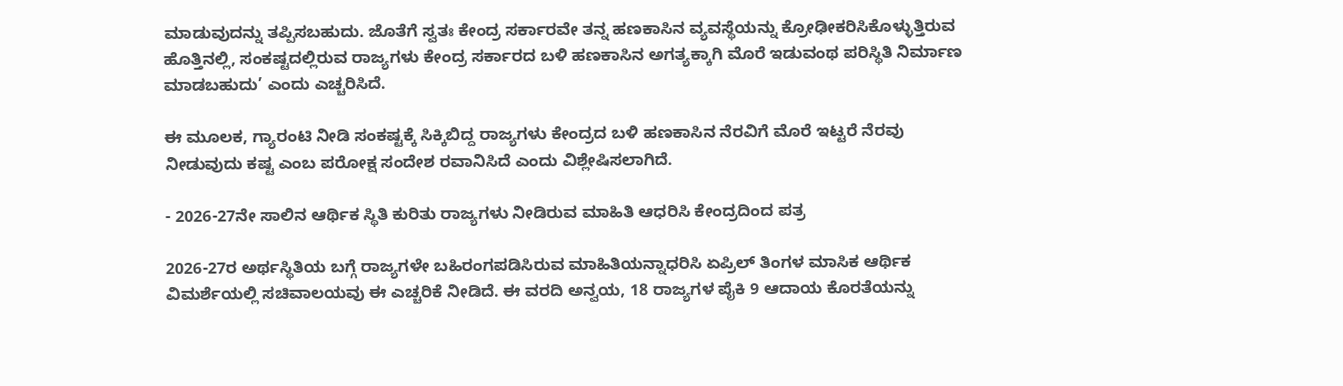ಮಾಡುವುದನ್ನು ತಪ್ಪಿಸಬಹುದು. ಜೊತೆಗೆ ಸ್ವತಃ ಕೇಂದ್ರ ಸರ್ಕಾರವೇ ತನ್ನ ಹಣಕಾಸಿನ ವ್ಯವಸ್ಥೆಯನ್ನು ಕ್ರೋಢೀಕರಿಸಿಕೊಳ್ಳುತ್ತಿರುವ ಹೊತ್ತಿನಲ್ಲಿ, ಸಂಕಷ್ಟದಲ್ಲಿರುವ ರಾಜ್ಯಗಳು ಕೇಂದ್ರ ಸರ್ಕಾರದ ಬಳಿ ಹಣಕಾಸಿನ ಅಗತ್ಯಕ್ಕಾಗಿ ಮೊರೆ ಇಡುವಂಥ ಪರಿಸ್ಥಿತಿ ನಿರ್ಮಾಣ ಮಾಡಬಹುದು’ ಎಂದು ಎಚ್ಚರಿಸಿದೆ.

ಈ ಮೂಲಕ, ಗ್ಯಾರಂಟಿ ನೀಡಿ ಸಂಕಷ್ಟಕ್ಕೆ ಸಿಕ್ಕಿಬಿದ್ದ ರಾಜ್ಯಗಳು ಕೇಂದ್ರದ ಬಳಿ ಹಣಕಾಸಿನ ನೆರವಿಗೆ ಮೊರೆ ಇಟ್ಟರೆ ನೆರವು ನೀಡುವುದು ಕಷ್ಟ ಎಂಬ ಪರೋಕ್ಷ ಸಂದೇಶ ರವಾನಿಸಿದೆ ಎಂದು ವಿಶ್ಲೇಷಿಸಲಾಗಿದೆ.

- 2026-27ನೇ ಸಾಲಿನ ಆರ್ಥಿಕ ಸ್ಥಿತಿ ಕುರಿತು ರಾಜ್ಯಗಳು ನೀಡಿರುವ ಮಾಹಿತಿ ಆಧರಿಸಿ ಕೇಂದ್ರದಿಂದ ಪತ್ರ

2026-27ರ ಅರ್ಥಸ್ಥಿತಿಯ ಬಗ್ಗೆ ರಾಜ್ಯಗಳೇ ಬಹಿರಂಗಪಡಿಸಿರುವ ಮಾಹಿತಿಯನ್ನಾಧರಿಸಿ ಏಪ್ರಿಲ್ ತಿಂಗಳ ಮಾಸಿಕ ಆರ್ಥಿಕ ವಿಮರ್ಶೆಯಲ್ಲಿ ಸಚಿವಾಲಯವು ಈ ಎಚ್ಚರಿಕೆ ನೀಡಿದೆ. ಈ ವರದಿ ಅನ್ವಯ, 18 ರಾಜ್ಯಗಳ ಪೈಕಿ 9 ಆದಾಯ ಕೊರತೆಯನ್ನು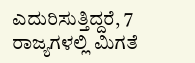ಎದುರಿಸುತ್ತಿದ್ದರೆ, 7 ರಾಜ್ಯಗಳಲ್ಲಿ ಮಿಗತೆ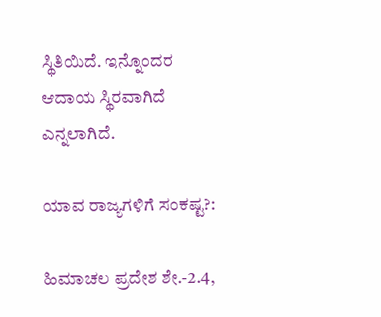ಸ್ಥಿತಿಯಿದೆ. ಇನ್ನೊಂದರ ಆದಾಯ ಸ್ಥಿರವಾಗಿದೆ ಎನ್ನಲಾಗಿದೆ.

ಯಾವ ರಾಜ್ಯಗಳಿಗೆ ಸಂಕಷ್ಟ?:

ಹಿಮಾಚಲ ಪ್ರದೇಶ ಶೇ.-2.4,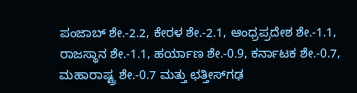ಪಂಜಾಬ್ ಶೇ.-2.2, ಕೇರಳ ಶೇ.-2.1, ಆಂಧ್ರಪ್ರದೇಶ ಶೇ.-1.1, ರಾಜಸ್ಥಾನ ಶೇ.-1.1, ಹರ್ಯಾಣ ಶೇ.-0.9, ಕರ್ನಾಟಕ ಶೇ.-0.7, ಮಹಾರಾಷ್ಟ್ರ ಶೇ.-0.7 ಮತ್ತು ಛತ್ತೀಸ್‌ಗಢ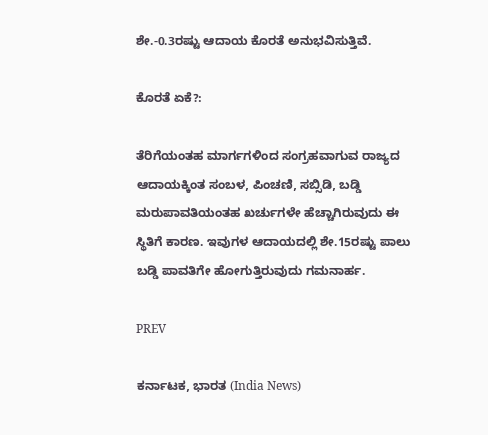ಶೇ.-0.3ರಷ್ಟು ಆದಾಯ ಕೊರತೆ ಅನುಭವಿಸುತ್ತಿವೆ.

ಕೊರತೆ ಏಕೆ?:

ತೆರಿಗೆಯಂತಹ ಮಾರ್ಗಗಳಿಂದ ಸಂಗ್ರಹವಾಗುವ ರಾಜ್ಯದ ಆದಾಯಕ್ಕಿಂತ ಸಂಬಳ, ಪಿಂಚಣಿ, ಸಬ್ಸಿಡಿ, ಬಡ್ಡಿ ಮರುಪಾವತಿಯಂತಹ ಖರ್ಚುಗಳೇ ಹೆಚ್ಚಾಗಿರುವುದು ಈ ಸ್ಥಿತಿಗೆ ಕಾರಣ. ಇವುಗಳ ಆದಾಯದಲ್ಲಿ ಶೇ.15ರಷ್ಟು ಪಾಲು ಬಡ್ಡಿ ಪಾವತಿಗೇ ಹೋಗುತ್ತಿರುವುದು ಗಮನಾರ್ಹ.

PREV

ಕರ್ನಾಟಕ, ಭಾರತ (India News)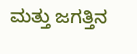ಮತ್ತು ಜಗತ್ತಿನ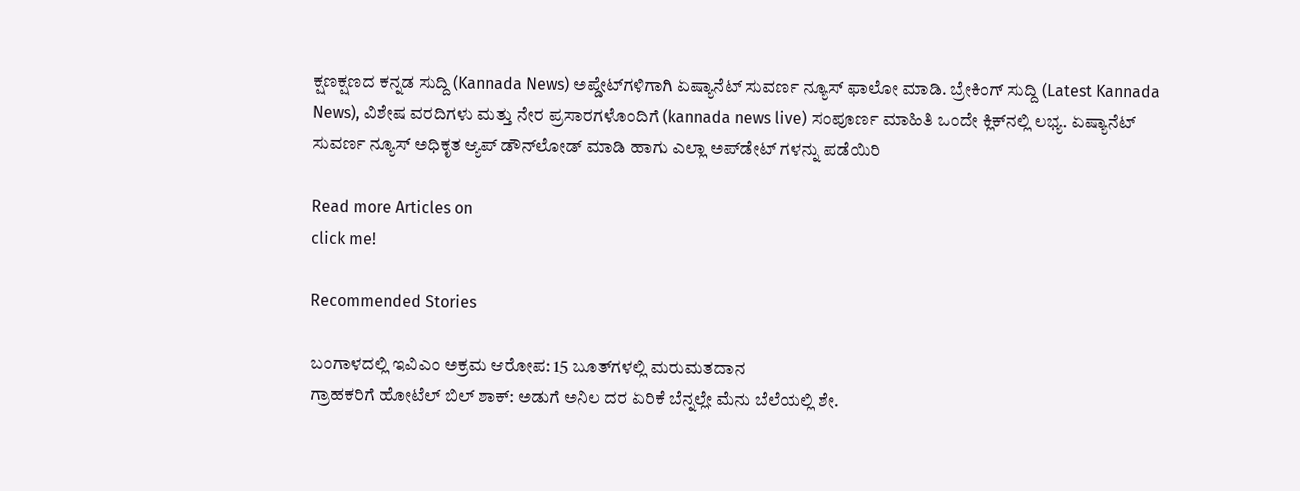ಕ್ಷಣಕ್ಷಣದ ಕನ್ನಡ ಸುದ್ದಿ (Kannada News) ಅಪ್ಡೇಟ್‌ಗಳಿಗಾಗಿ ಏಷ್ಯಾನೆಟ್ ಸುವರ್ಣ ನ್ಯೂಸ್‌ ಫಾಲೋ ಮಾಡಿ. ಬ್ರೇಕಿಂಗ್ ಸುದ್ದಿ (Latest Kannada News), ವಿಶೇಷ ವರದಿಗಳು ಮತ್ತು ನೇರ ಪ್ರಸಾರಗಳೊಂದಿಗೆ (kannada news live) ಸಂಪೂರ್ಣ ಮಾಹಿತಿ ಒಂದೇ ಕ್ಲಿಕ್‌ನಲ್ಲಿ ಲಭ್ಯ. ಏಷ್ಯಾನೆಟ್ ಸುವರ್ಣ ನ್ಯೂಸ್ ಅಧಿಕೃತ ಆ್ಯಪ್ ಡೌನ್‌ಲೋಡ್ ಮಾಡಿ ಹಾಗು ಎಲ್ಲಾ ಅಪ್‌ಡೇಟ್ ಗಳನ್ನು ಪಡೆಯಿರಿ

Read more Articles on
click me!

Recommended Stories

ಬಂಗಾಳದಲ್ಲಿ ಇವಿಎಂ ಅಕ್ರಮ ಆರೋಪ: 15 ಬೂತ್‌ಗಳಲ್ಲಿ ಮರುಮತದಾನ
ಗ್ರಾಹಕರಿಗೆ ಹೋಟೆಲ್‌ ಬಿಲ್‌ ಶಾಕ್: ಅಡುಗೆ ಅನಿಲ ದರ ಏರಿಕೆ ಬೆನ್ನಲ್ಲೇ ಮೆನು ಬೆಲೆಯಲ್ಲಿ ಶೇ.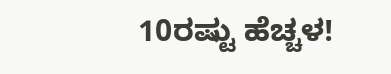10ರಷ್ಟು ಹೆಚ್ಚಳ!